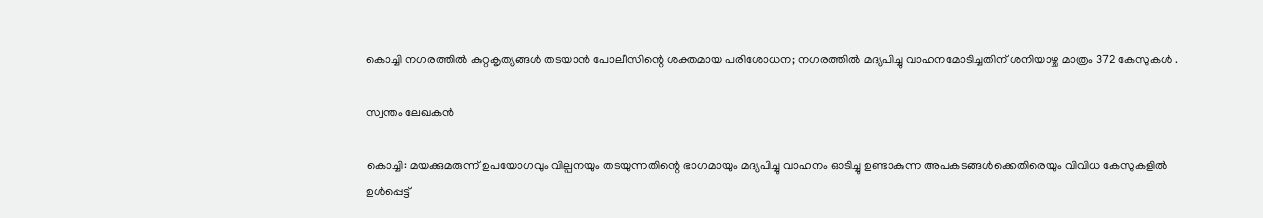കൊച്ചി നഗരത്തിൽ കുറ്റകൃത്യങ്ങൾ തടയാൻ പോലീസിന്റെ ശക്തമായ പരിശോധന; നഗരത്തിൽ മദ്യപിച്ചു വാഹനമോടിച്ചതിന് ശനിയാഴ്ച മാത്രം 372 കേസുകൾ .

സ്വന്തം ലേഖകൻ

കൊച്ചി: മയക്കുമരുന്ന് ഉപയോഗവും വില്പനയും തടയുന്നതിന്റെ ഭാഗമായും മദ്യപിച്ചു വാഹനം ഓടിച്ചു ഉണ്ടാകുന്ന അപകടങ്ങള്‍ക്കെതിരെയും വിവിധ കേസുകളില്‍ ഉള്‍പ്പെട്ട്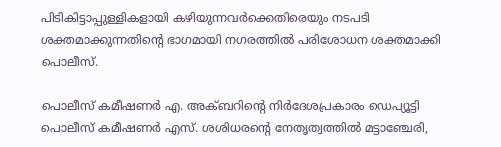പിടികിട്ടാപ്പുള്ളികളായി കഴിയുന്നവര്‍ക്കെതിരെയും നടപടി ശക്തമാക്കുന്നതിന്‍റെ ഭാഗമായി നഗരത്തില്‍ പരിശോധന ശക്തമാക്കി പൊലീസ്.

പൊലീസ് കമീഷണര്‍ എ. അക്ബറിന്റെ നിര്‍ദേശപ്രകാരം ഡെപ്യൂട്ടി പൊലീസ് കമീഷണര്‍ എസ്. ശശിധരന്റെ നേതൃത്വത്തില്‍ മട്ടാഞ്ചേരി,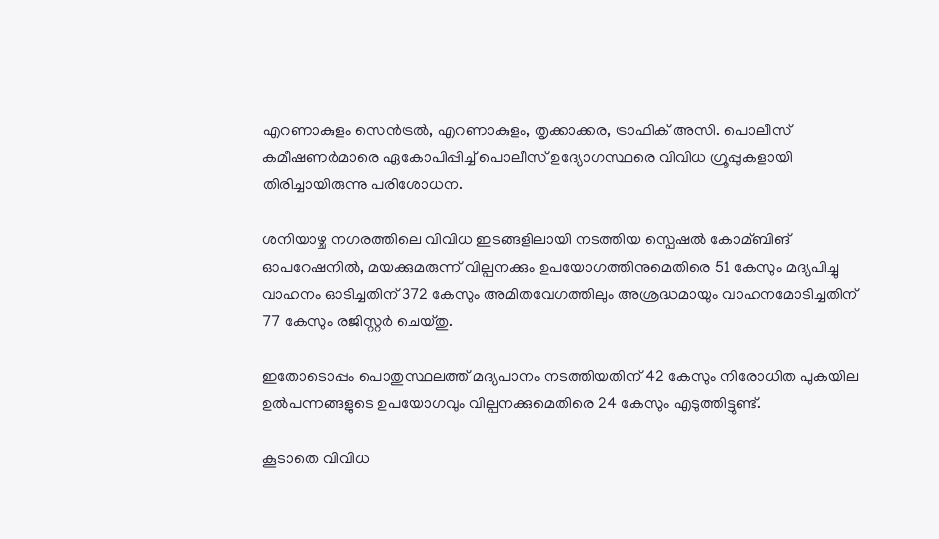എറണാകുളം സെൻട്രല്‍, എറണാകുളം, തൃക്കാക്കര, ട്രാഫിക് അസി. പൊലീസ് കമീഷണര്‍മാരെ ഏകോപിപ്പിച്ച്‌ പൊലീസ് ഉദ്യോഗസ്ഥരെ വിവിധ ഗ്രൂപ്പുകളായി തിരിച്ചായിരുന്നു പരിശോധന.

ശനിയാഴ്ച നഗരത്തിലെ വിവിധ ഇടങ്ങളിലായി നടത്തിയ സ്പെഷല്‍ കോമ്ബിങ് ഓപറേഷനില്‍, മയക്കുമരുന്ന് വില്പനക്കും ഉപയോഗത്തിനുമെതിരെ 51 കേസും മദ്യപിച്ചു വാഹനം ഓടിച്ചതിന് 372 കേസും അമിതവേഗത്തിലും അശ്രദ്ധമായും വാഹനമോടിച്ചതിന് 77 കേസും രജിസ്റ്റര്‍ ചെയ്തു.

ഇതോടൊപ്പം പൊതുസ്ഥലത്ത് മദ്യപാനം നടത്തിയതിന് 42 കേസും നിരോധിത പുകയില ഉല്‍പന്നങ്ങളുടെ ഉപയോഗവും വില്പനക്കുമെതിരെ 24 കേസും എടുത്തിട്ടുണ്ട്.

കൂടാതെ വിവിധ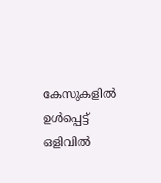കേസുകളില്‍ ഉള്‍പ്പെട്ട് ഒളിവില്‍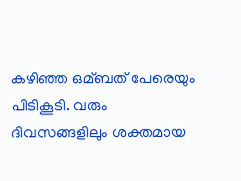കഴിഞ്ഞ ഒമ്ബത് പേരെയും പിടികൂടി. വരും ദിവസങ്ങളിലും ശക്തമായ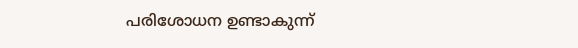പരിശോധന ഉണ്ടാകുന്ന്‌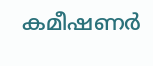കമീഷണര്‍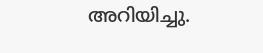അറിയിച്ചു.